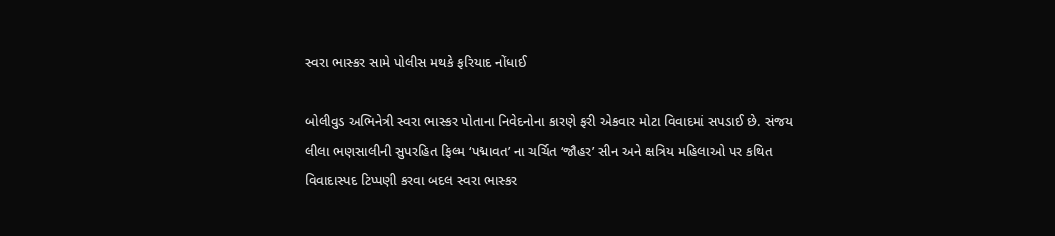સ્વરા ભાસ્કર સામે પોલીસ મથકે ફરિયાદ નોંધાઈ

બોલીવુડ અભિનેત્રી સ્વરા ભાસ્કર પોતાના નિવેદનોના કારણે ફરી એકવાર મોટા વિવાદમાં સપડાઈ છે. સંજય લીલા ભણસાલીની સુપરહિત ફિલ્મ ‘પદ્માવત’ ના ચર્ચિત ‘જૌહર’ સીન અને ક્ષત્રિય મહિલાઓ પર કથિત વિવાદાસ્પદ ટિપ્પણી કરવા બદલ સ્વરા ભાસ્કર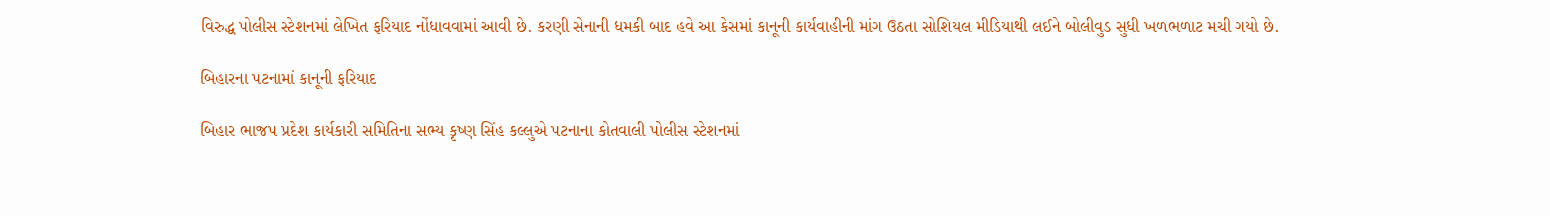વિરુદ્ધ પોલીસ સ્ટેશનમાં લેખિત ફરિયાદ નોંધાવવામાં આવી છે. કરણી સેનાની ધમકી બાદ હવે આ કેસમાં કાનૂની કાર્યવાહીની માંગ ઉઠતા સોશિયલ મીડિયાથી લઈને બોલીવુડ સુધી ખળભળાટ મચી ગયો છે.

બિહારના પટનામાં કાનૂની ફરિયાદ

બિહાર ભાજપ પ્રદેશ કાર્યકારી સમિતિના સભ્ય કૃષ્ણ સિંહ કલ્લુએ પટનાના કોતવાલી પોલીસ સ્ટેશનમાં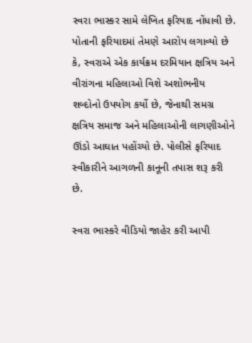સ્વરા ભાસ્કર સામે લેખિત ફરિયાદ નોંધાવી છે. પોતાની ફરિયાદમાં તેમણે આરોપ લગાવ્યો છે કે, સ્વરાએ એક કાર્યક્રમ દરમિયાન ક્ષત્રિય અને વીરાંગના મહિલાઓ વિશે અશોભનીય શબ્દોનો ઉપયોગ કર્યો છે, જેનાથી સમગ્ર ક્ષત્રિય સમાજ અને મહિલાઓની લાગણીઓને ઊંડો આઘાત પહોંચ્યો છે. પોલીસે ફરિયાદ સ્વીકારીને આગળની કાનૂની તપાસ શરૂ કરી છે.

સ્વરા ભાસ્કરે વીડિયો જાહેર કરી આપી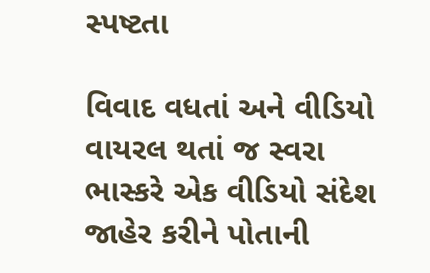સ્પષ્ટતા

વિવાદ વધતાં અને વીડિયો વાયરલ થતાં જ સ્વરા ભાસ્કરે એક વીડિયો સંદેશ જાહેર કરીને પોતાની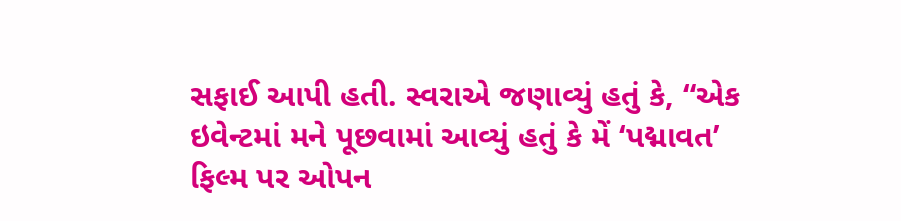સફાઈ આપી હતી. સ્વરાએ જણાવ્યું હતું કે, “એક ઇવેન્ટમાં મને પૂછવામાં આવ્યું હતું કે મેં ‘પદ્માવત’ ફિલ્મ પર ઓપન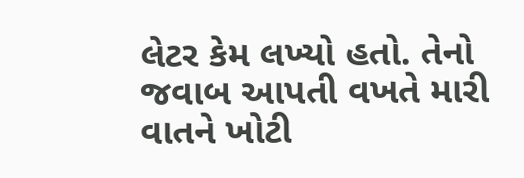લેટર કેમ લખ્યો હતો. તેનો જવાબ આપતી વખતે મારી વાતને ખોટી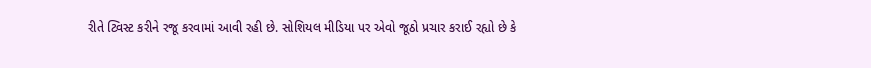રીતે ટ્વિસ્ટ કરીને રજૂ કરવામાં આવી રહી છે. સોશિયલ મીડિયા પર એવો જૂઠો પ્રચાર કરાઈ રહ્યો છે કે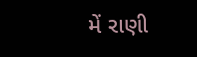મેં રાણી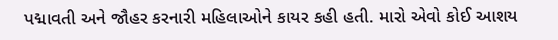પદ્માવતી અને જૌહર કરનારી મહિલાઓને કાયર કહી હતી. મારો એવો કોઈ આશય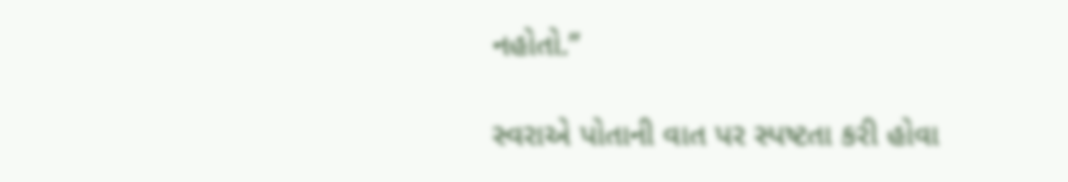નહોતો.”

સ્વરાએ પોતાની વાત પર સ્પષ્ટતા કરી હોવા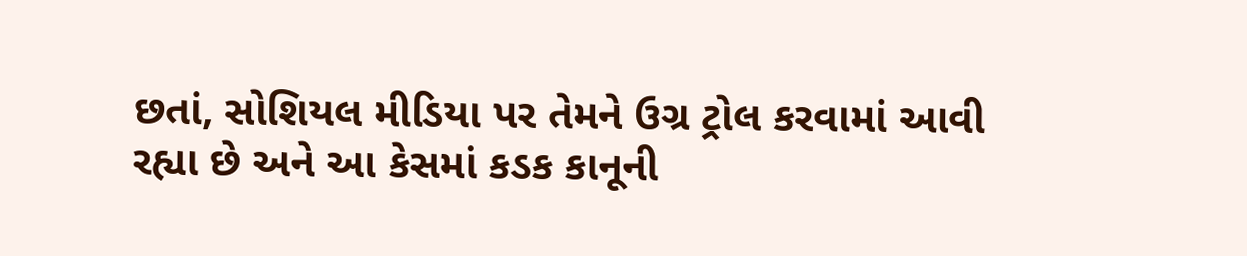છતાં, સોશિયલ મીડિયા પર તેમને ઉગ્ર ટ્રોલ કરવામાં આવી રહ્યા છે અને આ કેસમાં કડક કાનૂની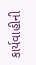કાર્યવાહીની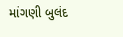માંગણી બુલંદ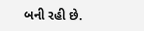બની રહી છે.